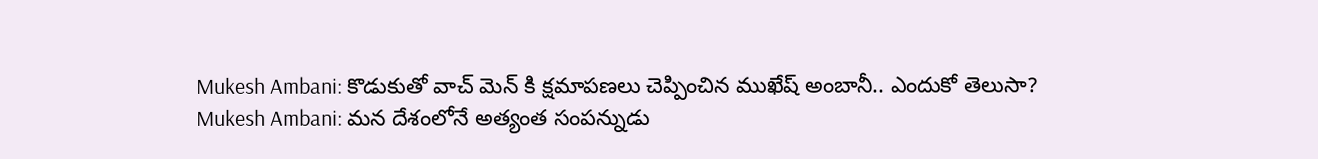Mukesh Ambani: కొడుకుతో వాచ్ మెన్ కి క్షమాపణలు చెప్పించిన ముఖేష్ అంబానీ.. ఎందుకో తెలుసా?
Mukesh Ambani: మన దేశంలోనే అత్యంత సంపన్నుడు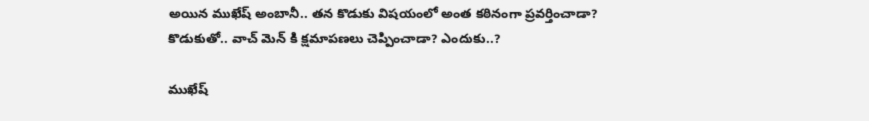అయిన ముఖేష్ అంబానీ.. తన కొడుకు విషయంలో అంత కఠినంగా ప్రవర్తించాడా? కొడుకుతో.. వాచ్ మెన్ కి క్షమాపణలు చెప్పించాడా? ఎందుకు..?

ముఖేష్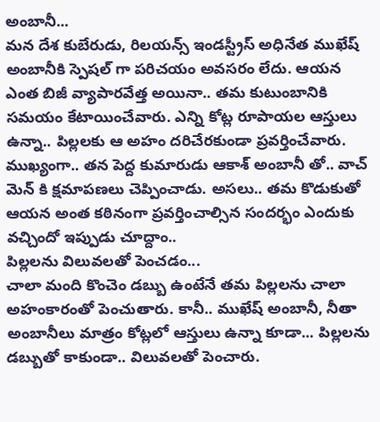అంబానీ...
మన దేశ కుబేరుడు, రిలయన్స్ ఇండస్ట్రీస్ అధినేత ముఖేష్ అంబానీకి స్పెషల్ గా పరిచయం అవసరం లేదు. ఆయన ఎంత బిజీ వ్యాపారవేత్త అయినా.. తమ కుటుంబానికి సమయం కేటాయించేవారు. ఎన్ని కోట్ల రూపాయల ఆస్తులు ఉన్నా.. పిల్లలకు ఆ అహం దరిచేరకుండా ప్రవర్తించేవారు. ముఖ్యంగా.. తన పెద్ద కుమారుడు ఆకాశ్ అంబానీ తో.. వాచ్ మెన్ కి క్షమాపణలు చెప్పించాడు. అసలు.. తమ కొడుకుతో ఆయన అంత కఠినంగా ప్రవర్తించాల్సిన సందర్భం ఎందుకు వచ్చిందో ఇప్పుడు చూద్దాం..
పిల్లలను విలువలతో పెంచడం...
చాలా మంది కొంచెం డబ్బు ఉంటేనే తమ పిల్లలను చాలా అహంకారంతో పెంచుతారు. కానీ.. ముఖేష్ అంబానీ, నీతా అంబానీలు మాత్రం కోట్లలో ఆస్తులు ఉన్నా కూడా... పిల్లలను డబ్బుతో కాకుండా.. విలువలతో పెంచారు.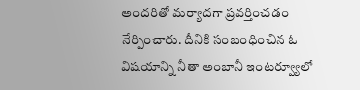అందరితో మర్యాదగా ప్రవర్తించడం నేర్పించారు. దీనికి సంబంధించిన ఓ విషయాన్ని నీతా అంబానీ ఇంటర్వ్యూలో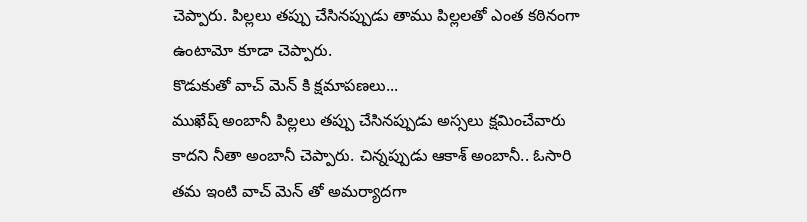చెప్పారు. పిల్లలు తప్పు చేసినప్పుడు తాము పిల్లలతో ఎంత కఠినంగా ఉంటామో కూడా చెప్పారు.
కొడుకుతో వాచ్ మెన్ కి క్షమాపణలు...
ముఖేష్ అంబానీ పిల్లలు తప్పు చేసినప్పుడు అస్సలు క్షమించేవారు కాదని నీతా అంబానీ చెప్పారు. చిన్నప్పుడు ఆకాశ్ అంబానీ.. ఓసారి తమ ఇంటి వాచ్ మెన్ తో అమర్యాదగా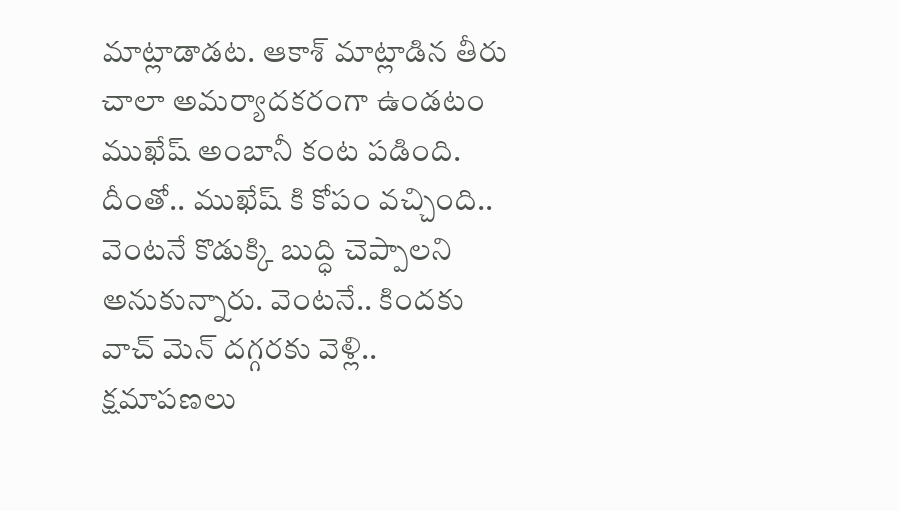మాట్లాడాడట. ఆకాశ్ మాట్లాడిన తీరు చాలా అమర్యాదకరంగా ఉండటం ముఖేష్ అంబానీ కంట పడింది. దీంతో.. ముఖేష్ కి కోపం వచ్చింది.. వెంటనే కొడుక్కి బుద్ధి చెప్పాలని అనుకున్నారు. వెంటనే.. కిందకు వాచ్ మెన్ దగ్గరకు వెళ్లి.. క్షమాపణలు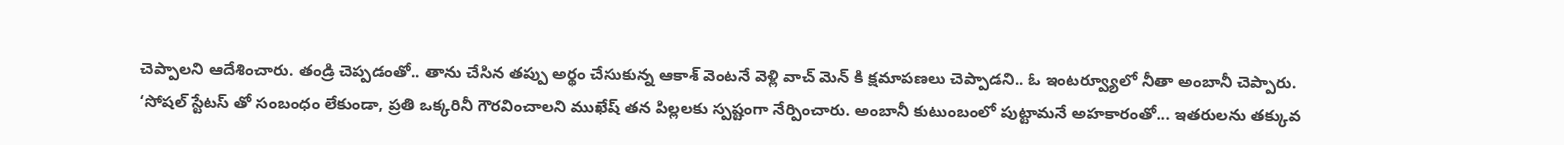చెప్పాలని ఆదేశించారు. తండ్రి చెప్పడంతో.. తాను చేసిన తప్పు అర్థం చేసుకున్న ఆకాశ్ వెంటనే వెళ్లి వాచ్ మెన్ కి క్షమాపణలు చెప్పాడని.. ఓ ఇంటర్వ్యూలో నీతా అంబానీ చెప్పారు.
‘సోషల్ స్టేటస్ తో సంబంధం లేకుండా, ప్రతి ఒక్కరినీ గౌరవించాలని ముఖేష్ తన పిల్లలకు స్పష్టంగా నేర్పించారు. అంబానీ కుటుంబంలో పుట్టామనే అహకారంతో... ఇతరులను తక్కువ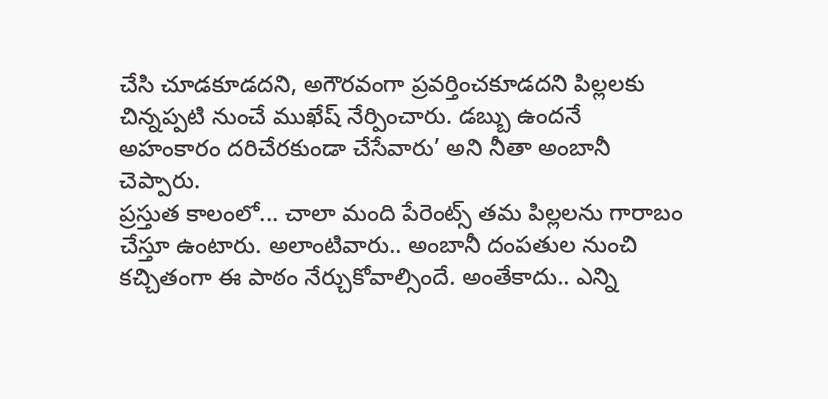చేసి చూడకూడదని, అగౌరవంగా ప్రవర్తించకూడదని పిల్లలకు చిన్నప్పటి నుంచే ముఖేష్ నేర్పించారు. డబ్బు ఉందనే అహంకారం దరిచేరకుండా చేసేవారు’ అని నీతా అంబానీ చెప్పారు.
ప్రస్తుత కాలంలో... చాలా మంది పేరెంట్స్ తమ పిల్లలను గారాబం చేస్తూ ఉంటారు. అలాంటివారు.. అంబానీ దంపతుల నుంచి కచ్చితంగా ఈ పాఠం నేర్చుకోవాల్సిందే. అంతేకాదు.. ఎన్ని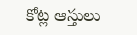కోట్ల ఆస్తులు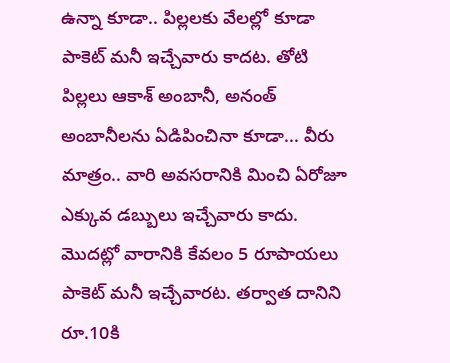ఉన్నా కూడా.. పిల్లలకు వేలల్లో కూడా పాకెట్ మనీ ఇచ్చేవారు కాదట. తోటి పిల్లలు ఆకాశ్ అంబానీ, అనంత్ అంబానీలను ఏడిపించినా కూడా... వీరు మాత్రం.. వారి అవసరానికి మించి ఏరోజూ ఎక్కువ డబ్బులు ఇచ్చేవారు కాదు. మొదట్లో వారానికి కేవలం 5 రూపాయలు పాకెట్ మనీ ఇచ్చేవారట. తర్వాత దానిని రూ.10కి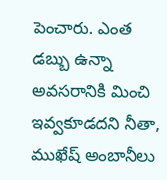పెంచారు. ఎంత డబ్బు ఉన్నా అవసరానికి మించి ఇవ్వకూడదని నీతా, ముఖేష్ అంబానీలు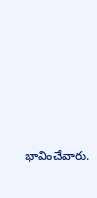భావించేవారు.